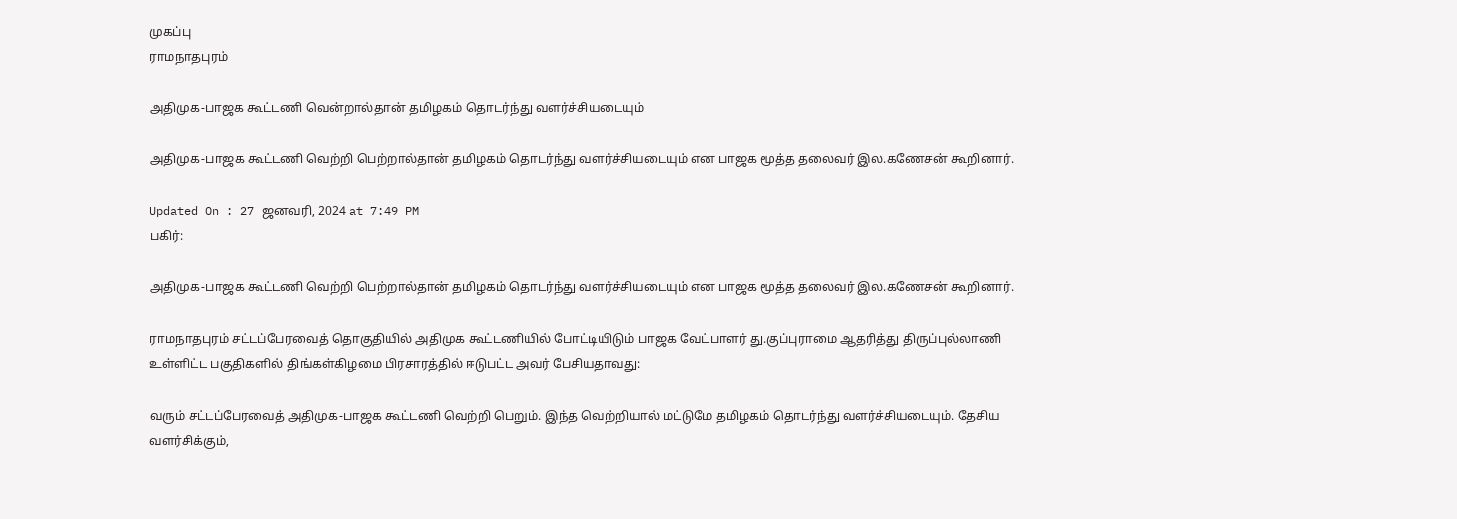முகப்பு
ராமநாதபுரம்

அதிமுக-பாஜக கூட்டணி வென்றால்தான் தமிழகம் தொடர்ந்து வளர்ச்சியடையும்

அதிமுக-பாஜக கூட்டணி வெற்றி பெற்றால்தான் தமிழகம் தொடர்ந்து வளர்ச்சியடையும் என பாஜக மூத்த தலைவர் இல.கணேசன் கூறினார்.

Updated On : 27 ஜனவரி, 2024 at 7:49 PM
பகிர்:

அதிமுக-பாஜக கூட்டணி வெற்றி பெற்றால்தான் தமிழகம் தொடர்ந்து வளர்ச்சியடையும் என பாஜக மூத்த தலைவர் இல.கணேசன் கூறினார்.

ராமநாதபுரம் சட்டப்பேரவைத் தொகுதியில் அதிமுக கூட்டணியில் போட்டியிடும் பாஜக வேட்பாளர் து.குப்புராமை ஆதரித்து திருப்புல்லாணி உள்ளிட்ட பகுதிகளில் திங்கள்கிழமை பிரசாரத்தில் ஈடுபட்ட அவர் பேசியதாவது:

வரும் சட்டப்பேரவைத் அதிமுக-பாஜக கூட்டணி வெற்றி பெறும். இந்த வெற்றியால் மட்டுமே தமிழகம் தொடர்ந்து வளர்ச்சியடையும். தேசிய வளர்சிக்கும்,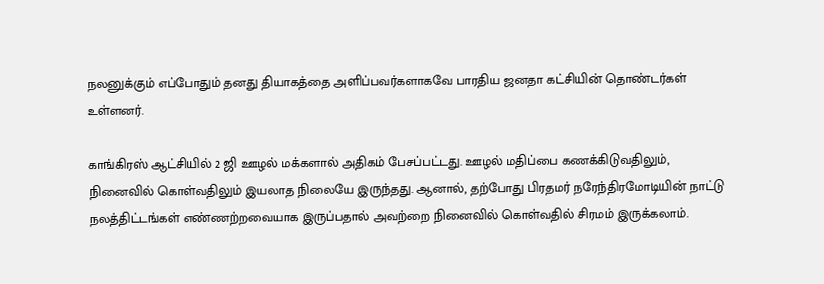நலனுக்கும் எப்போதும் தனது தியாகத்தை அளிப்பவர்களாகவே பாரதிய ஜனதா கட்சியின் தொண்டர்கள் உள்ளனர்.

காங்கிரஸ் ஆட்சியில் 2 ஜி ஊழல் மக்களால் அதிகம் பேசப்பட்டது. ஊழல் மதிப்பை கணக்கிடுவதிலும், நினைவில் கொள்வதிலும் இயலாத நிலையே இருந்தது. ஆனால், தற்போது பிரதமர் நரேந்திரமோடியின் நாட்டு நலத்திட்டங்கள் எண்ணற்றவையாக இருப்பதால் அவற்றை நினைவில் கொள்வதில் சிரமம் இருக்கலாம்.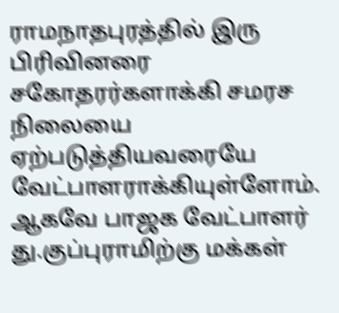ராமநாதபுரத்தில் இரு பிரிவினரை சகோதரர்களாக்கி சமரச நிலையை ஏற்படுத்தியவரையே வேட்பாளராக்கியுள்ளோம். ஆகவே பாஜக வேட்பாளர் து.குப்புராமிற்கு மக்கள்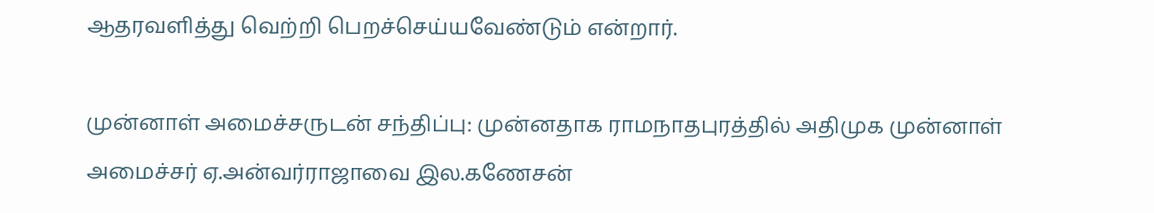ஆதரவளித்து வெற்றி பெறச்செய்யவேண்டும் என்றார்.

முன்னாள் அமைச்சருடன் சந்திப்பு: முன்னதாக ராமநாதபுரத்தில் அதிமுக முன்னாள் அமைச்சர் ஏ.அன்வர்ராஜாவை இல.கணேசன்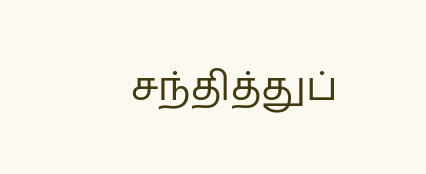சந்தித்துப்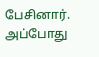பேசினார். அப்போது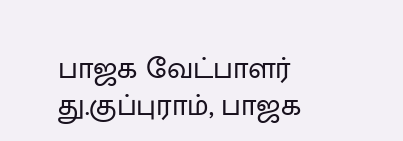பாஜக வேட்பாளர் து.குப்புராம், பாஜக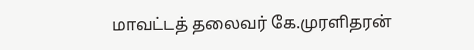மாவட்டத் தலைவர் கே.முரளிதரன்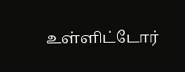உள்ளிட்டோர்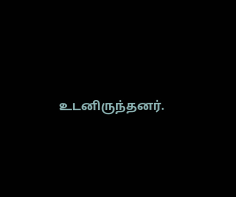உடனிருந்தனர்.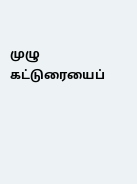முழு கட்டுரையைப்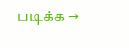படிக்க →